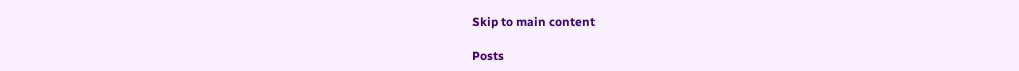Skip to main content

Posts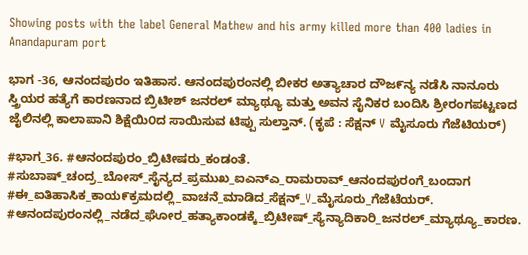Showing posts with the label General Mathew and his army killed more than 400 ladies in Anandapuram port

ಭಾಗ -36, ಆನಂದಪುರಂ ಇತಿಹಾಸ. ಆನಂದಪುರಂನಲ್ಲಿ ಬೀಕರ ಅತ್ಯಾಚಾರ ದೌಜ೯ನ್ಯ ನಡೆಸಿ ನಾನೂರು ಸ್ತ್ರಿಯರ ಹತ್ಯೆಗೆ ಕಾರಣನಾದ ಬ್ರಿಟೀಶ್ ಜನರಲ್ ಮ್ಯಾಥ್ಯೂ ಮತ್ತು ಅವನ ಸೈನಿಕರ ಬಂದಿಸಿ ಶ್ರೀರಂಗಪಟ್ಟಣದ ಜೈಲಿನಲ್ಲಿ ಕಾಲಾಪಾನಿ ಶಿಕ್ಷೆಯಿ೦ದ ಸಾಯಿಸುವ ಟಿಪ್ಪು ಸುಲ್ತಾನ್. (ಕೃಪೆ : ಸೆಕ್ಷನ್ V ಮೈಸೂರು ಗೆಜೆಟಿಯರ್)

#ಭಾಗ_36. #ಆನಂದಪುರಂ_ಬ್ರಿಟೀಷರು_ಕಂಡಂತೆ. #ಸುಬಾಷ್_ಚಂದ್ರ_ಬೋಸ್_ಸೈನ್ಯದ_ಪ್ರಮುಖ_ಐಎನ್‌ಎ_ರಾಮರಾವ್_ಆನಂದಪುರಂಗೆ_ಬಂದಾಗ #ಈ_ಐತಿಹಾಸಿಕ_ಕಾಯ೯ಕ್ರಮದಲ್ಲಿ_ವಾಚನೆ_ಮಾಡಿದ_ಸೆಕ್ಷನ್_V_ಮೈಸೂರು_ಗೆಜೆಟೆಯರ್. #ಆನಂದಪುರಂನಲ್ಲಿ_ನಡೆದ_ಘೋರ_ಹತ್ಯಾಕಾಂಡಕ್ಕೆ_ಬ್ರಿಟೀಷ್_ಸ್ಯೆನ್ಯಾದಿಕಾರಿ_ಜನರಲ್_ಮ್ಯಾಥ್ಯೂ_ಕಾರಣ.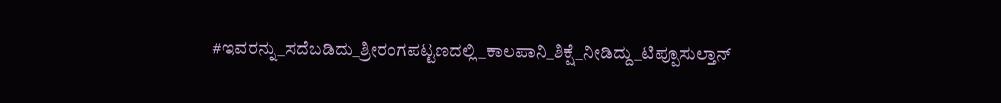#ಇವರನ್ನು_ಸದೆಬಡಿದು_ಶ್ರೀರಂಗಪಟ್ಟಣದಲ್ಲಿ_ಕಾಲಪಾನಿ_ಶಿಕ್ಷೆ_ನೀಡಿದ್ದು_ಟಿಪ್ಪೂಸುಲ್ತಾನ್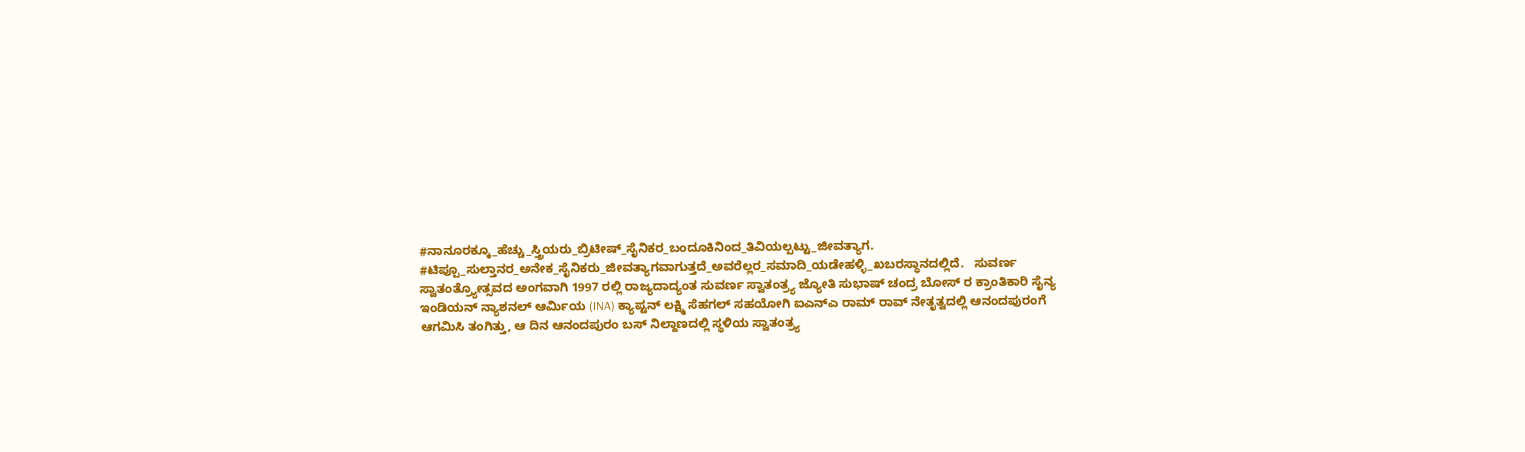#ನಾನೂರಕ್ಕೂ_ಹೆಚ್ಚು_ಸ್ತ್ರಿಯರು_ಬ್ರಿಟೀಷ್_ಸೈನಿಕರ_ಬಂದೂಕಿನಿಂದ_ತಿವಿಯಲ್ಪಟ್ಟು_ಜೀವತ್ಯಾಗ. #ಟಿಪ್ಪೂ_ಸುಲ್ತಾನರ_ಅನೇಕ_ಸೈನಿಕರು_ಜೀವತ್ಯಾಗವಾಗುತ್ತದೆ_ಅವರೆಲ್ಲರ_ಸಮಾದಿ_ಯಡೇಹಳ್ಳಿ_ಖಬರಸ್ಥಾನದಲ್ಲಿದೆ.   ಸುವರ್ಣ ಸ್ವಾತಂತ್ರ್ಯೋತ್ಸವದ ಅಂಗವಾಗಿ 1997 ರಲ್ಲಿ ರಾಜ್ಯದಾದ್ಯಂತ ಸುವರ್ಣ ಸ್ವಾತಂತ್ರ್ಯ ಜ್ಯೋತಿ ಸುಭಾಷ್ ಚಂದ್ರ ಬೋಸ್ ರ ಕ್ರಾಂತಿಕಾರಿ ಸೈನ್ಯ ಇಂಡಿಯನ್ ನ್ಯಾಶನಲ್ ಆರ್ಮಿಯ (INA) ಕ್ಯಾಪ್ಟನ್ ಲಕ್ಷ್ಮಿ ಸೆಹಗಲ್ ಸಹಯೋಗಿ ಐಎನ್ಎ ರಾಮ್ ರಾವ್ ನೇತೃತ್ವದಲ್ಲಿ ಆನಂದಪುರಂಗೆ ಆಗಮಿಸಿ ತಂಗಿತ್ತು, ಆ ದಿನ ಆನಂದಪುರಂ ಬಸ್ ನಿಲ್ದಾಣದಲ್ಲಿ ಸ್ಥಳಿಯ ಸ್ವಾತಂತ್ರ್ಯ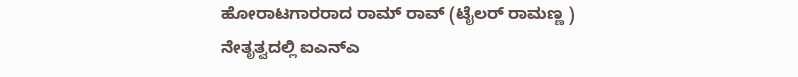ಹೋರಾಟಗಾರರಾದ ರಾಮ್ ರಾವ್ (ಟೈಲರ್ ರಾಮಣ್ಣ ) ನೇತೃತ್ವದಲ್ಲಿ ಐಎನ್ಎ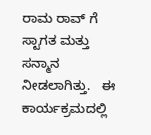ರಾಮ ರಾವ್ ಗೆ ಸ್ಟಾಗತ ಮತ್ತು ಸನ್ಮಾನ ನೀಡಲಾಗಿತ್ತು.   ಈ ಕಾರ್ಯಕ್ರಮದಲ್ಲಿ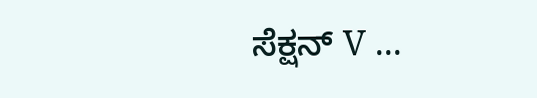ಸೆಕ್ಷನ್ V ...